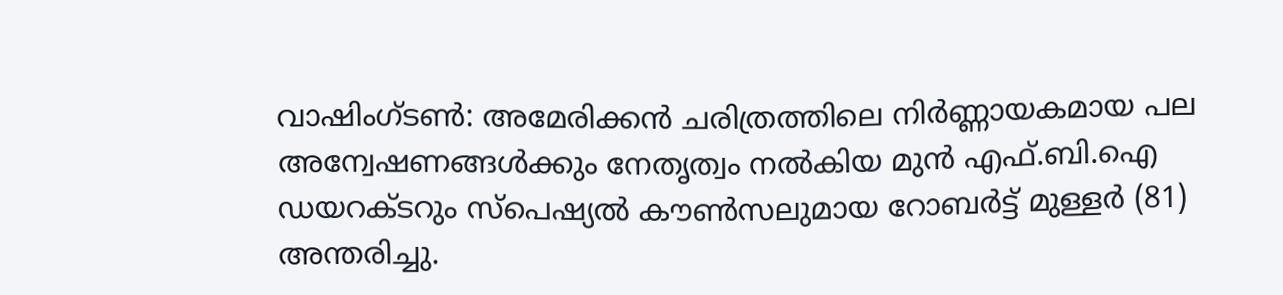വാഷിംഗ്ടൺ: അമേരിക്കൻ ചരിത്രത്തിലെ നിർണ്ണായകമായ പല അന്വേഷണങ്ങൾക്കും നേതൃത്വം നൽകിയ മുൻ എഫ്.ബി.ഐ ഡയറക്ടറും സ്പെഷ്യൽ കൗൺസലുമായ റോബർട്ട് മുള്ളർ (81) അന്തരിച്ചു.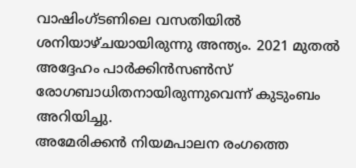വാഷിംഗ്ടണിലെ വസതിയിൽ ശനിയാഴ്ചയായിരുന്നു അന്ത്യം. 2021 മുതൽ അദ്ദേഹം പാർക്കിൻസൺസ് രോഗബാധിതനായിരുന്നുവെന്ന് കുടുംബം അറിയിച്ചു.
അമേരിക്കൻ നിയമപാലന രംഗത്തെ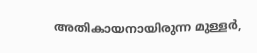അതികായനായിരുന്ന മുള്ളർ,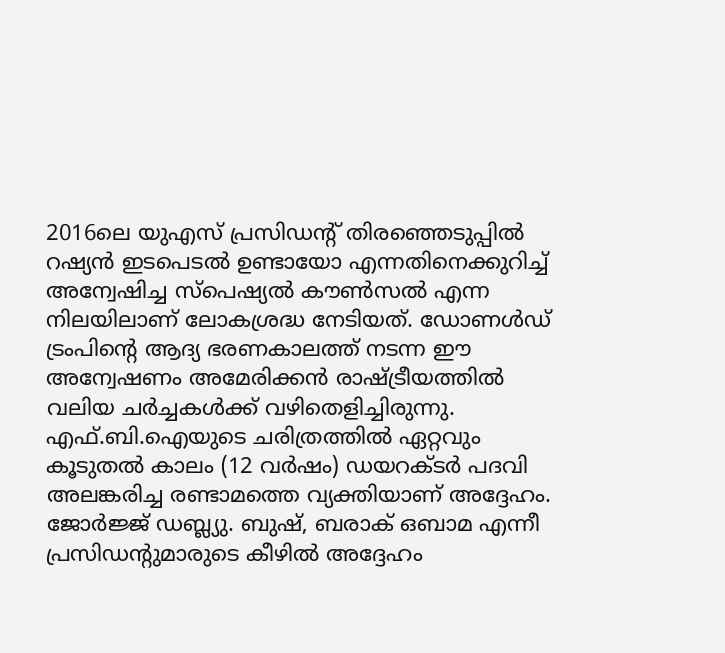2016ലെ യുഎസ് പ്രസിഡന്റ് തിരഞ്ഞെടുപ്പിൽ റഷ്യൻ ഇടപെടൽ ഉണ്ടായോ എന്നതിനെക്കുറിച്ച് അന്വേഷിച്ച സ്പെഷ്യൽ കൗൺസൽ എന്ന നിലയിലാണ് ലോകശ്രദ്ധ നേടിയത്. ഡോണൾഡ് ട്രംപിന്റെ ആദ്യ ഭരണകാലത്ത് നടന്ന ഈ അന്വേഷണം അമേരിക്കൻ രാഷ്ട്രീയത്തിൽ വലിയ ചർച്ചകൾക്ക് വഴിതെളിച്ചിരുന്നു.
എഫ്.ബി.ഐയുടെ ചരിത്രത്തിൽ ഏറ്റവും കൂടുതൽ കാലം (12 വർഷം) ഡയറക്ടർ പദവി അലങ്കരിച്ച രണ്ടാമത്തെ വ്യക്തിയാണ് അദ്ദേഹം. ജോർജ്ജ് ഡബ്ല്യു. ബുഷ്, ബരാക് ഒബാമ എന്നീ പ്രസിഡന്റുമാരുടെ കീഴിൽ അദ്ദേഹം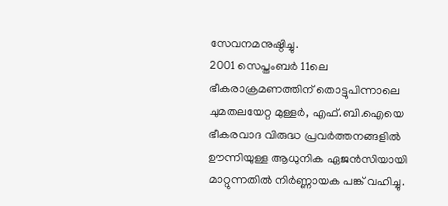സേവനമനുഷ്ഠിച്ചു.
2001 സെപ്തംബർ 11ലെ ഭീകരാക്രമണത്തിന് തൊട്ടുപിന്നാലെ ചുമതലയേറ്റ മുള്ളർ, എഫ്.ബി.ഐയെ ഭീകരവാദ വിരുദ്ധ പ്രവർത്തനങ്ങളിൽ ഊന്നിയുള്ള ആധുനിക ഏജൻസിയായി മാറ്റുന്നതിൽ നിർണ്ണായക പങ്ക് വഹിച്ചു.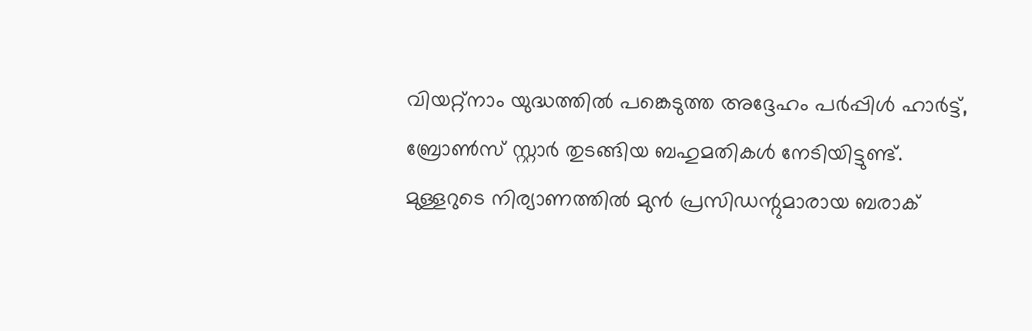വിയറ്റ്നാം യുദ്ധത്തിൽ പങ്കെടുത്ത അദ്ദേഹം പർപ്പിൾ ഹാർട്ട്, ബ്രോൺസ് സ്റ്റാർ തുടങ്ങിയ ബഹുമതികൾ നേടിയിട്ടുണ്ട്.
മുള്ളറുടെ നിര്യാണത്തിൽ മുൻ പ്രസിഡന്റുമാരായ ബരാക്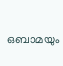ഒബാമയും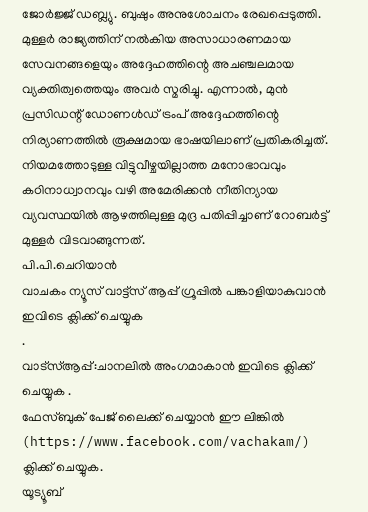ജോർജ്ജ് ഡബ്ല്യു. ബുഷും അനുശോചനം രേഖപ്പെടുത്തി. മുള്ളർ രാജ്യത്തിന് നൽകിയ അസാധാരണമായ സേവനങ്ങളെയും അദ്ദേഹത്തിന്റെ അചഞ്ചലമായ വ്യക്തിത്വത്തെയും അവർ സ്മരിച്ചു. എന്നാൽ, മുൻ പ്രസിഡന്റ് ഡോണൾഡ് ട്രംപ് അദ്ദേഹത്തിന്റെ നിര്യാണത്തിൽ രൂക്ഷമായ ഭാഷയിലാണ് പ്രതികരിച്ചത്.
നിയമത്തോടുള്ള വിട്ടുവീഴ്ചയില്ലാത്ത മനോഭാവവും കഠിനാധ്വാനവും വഴി അമേരിക്കൻ നീതിന്യായ വ്യവസ്ഥയിൽ ആഴത്തിലുള്ള മുദ്ര പതിപ്പിച്ചാണ് റോബർട്ട് മുള്ളർ വിടവാങ്ങുന്നത്.
പി.പി.ചെറിയാൻ
വാചകം ന്യൂസ് വാട്ട്സ് ആപ്പ് ഗ്രൂപ്പിൽ പങ്കാളിയാകുവാൻ
ഇവിടെ ക്ലിക്ക് ചെയ്യുക
.
വാട്സ്ആപ്പ്:ചാനലിൽ അംഗമാകാൻ ഇവിടെ ക്ലിക്ക് ചെയ്യുക .
ഫേസ്ബുക് പേജ് ലൈക്ക് ചെയ്യാൻ ഈ ലിങ്കിൽ (https://www.facebook.com/vachakam/) ക്ലിക്ക് ചെയ്യുക.
യൂട്യൂബ്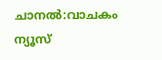ചാനൽ:വാചകം ന്യൂസ്